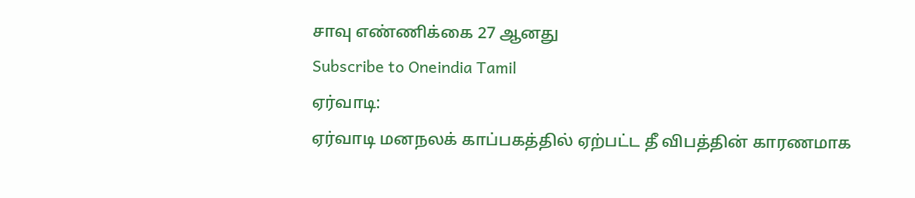சாவு எண்ணிக்கை 27 ஆனது
Subscribe to Oneindia Tamil
ஏர்வாடி:
ஏர்வாடி மனநலக் காப்பகத்தில் ஏற்பட்ட தீ விபத்தின் காரணமாக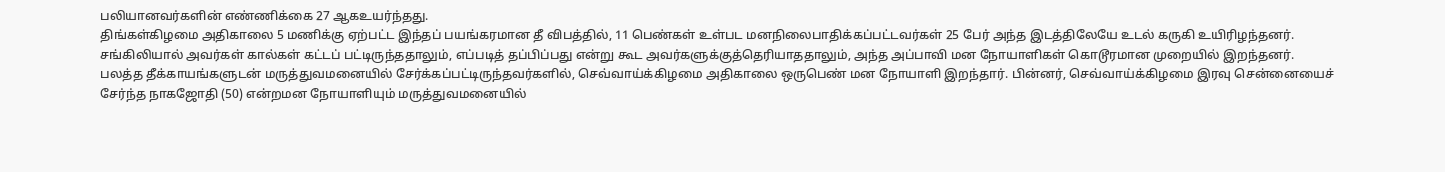பலியானவர்களின் எண்ணிக்கை 27 ஆகஉயர்ந்தது.
திங்கள்கிழமை அதிகாலை 5 மணிக்கு ஏற்பட்ட இந்தப் பயங்கரமான தீ விபத்தில், 11 பெண்கள் உள்பட மனநிலைபாதிக்கப்பட்டவர்கள் 25 பேர் அந்த இடத்திலேயே உடல் கருகி உயிரிழந்தனர்.
சங்கிலியால் அவர்கள் கால்கள் கட்டப் பட்டிருந்ததாலும், எப்படித் தப்பிப்பது என்று கூட அவர்களுக்குத்தெரியாததாலும், அந்த அப்பாவி மன நோயாளிகள் கொடூரமான முறையில் இறந்தனர்.
பலத்த தீக்காயங்களுடன் மருத்துவமனையில் சேர்க்கப்பட்டிருந்தவர்களில், செவ்வாய்க்கிழமை அதிகாலை ஒருபெண் மன நோயாளி இறந்தார். பின்னர், செவ்வாய்க்கிழமை இரவு சென்னையைச் சேர்ந்த நாகஜோதி (50) என்றமன நோயாளியும் மருத்துவமனையில்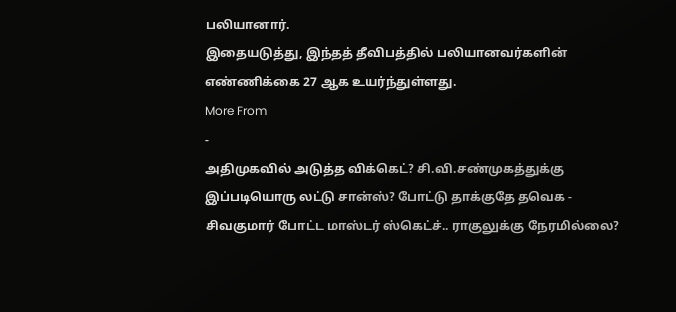பலியானார்.
இதையடுத்து, இந்தத் தீவிபத்தில் பலியானவர்களின் எண்ணிக்கை 27 ஆக உயர்ந்துள்ளது.
More From
-
அதிமுகவில் அடுத்த விக்கெட்? சி.வி.சண்முகத்துக்கு இப்படியொரு லட்டு சான்ஸ்? போட்டு தாக்குதே தவெக -
சிவகுமார் போட்ட மாஸ்டர் ஸ்கெட்ச்.. ராகுலுக்கு நேரமில்லை?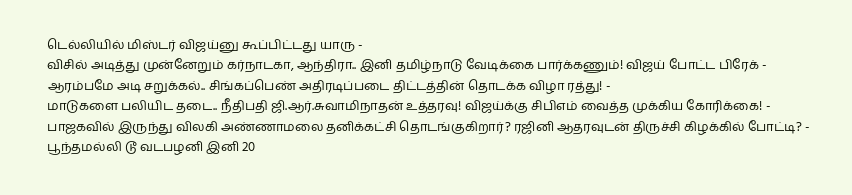டெல்லியில் மிஸ்டர் விஜய்னு கூப்பிட்டது யாரு -
விசில் அடித்து முன்னேறும் கர்நாடகா, ஆந்திரா.. இனி தமிழ்நாடு வேடிக்கை பார்க்கணும்! விஜய் போட்ட பிரேக் -
ஆரம்பமே அடி சறுக்கல்.. சிங்கப்பெண் அதிரடிப்படை திட்டத்தின் தொடக்க விழா ரத்து! -
மாடுகளை பலியிட தடை.. நீதிபதி ஜி.ஆர்.சுவாமிநாதன் உத்தரவு! விஜய்க்கு சிபிஎம் வைத்த முக்கிய கோரிக்கை! -
பாஜகவில் இருந்து விலகி அண்ணாமலை தனிக்கட்சி தொடங்குகிறார்? ரஜினி ஆதரவுடன் திருச்சி கிழக்கில் போட்டி? -
பூந்தமல்லி டூ வடபழனி இனி 20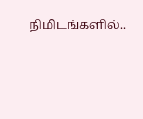நிமிடங்களில்..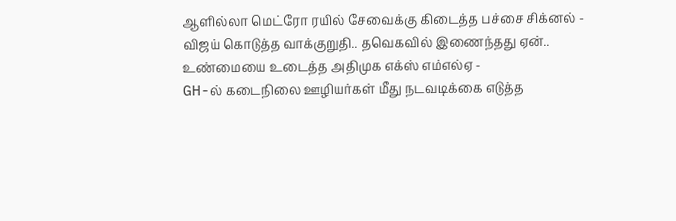ஆளில்லா மெட்ரோ ரயில் சேவைக்கு கிடைத்த பச்சை சிக்னல் -
விஜய் கொடுத்த வாக்குறுதி.. தவெகவில் இணைந்தது ஏன்.. உண்மையை உடைத்த அதிமுக எக்ஸ் எம்எல்ஏ -
GH-ல் கடைநிலை ஊழியர்கள் மீது நடவடிக்கை எடுத்த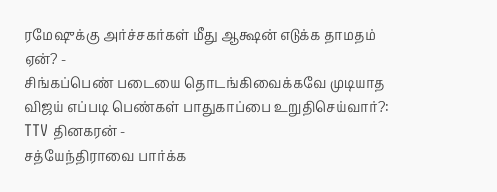ரமேஷுக்கு அர்ச்சகர்கள் மீது ஆக்ஷன் எடுக்க தாமதம் ஏன்? -
சிங்கப்பெண் படையை தொடங்கிவைக்கவே முடியாத விஜய் எப்படி பெண்கள் பாதுகாப்பை உறுதிசெய்வார்?: TTV தினகரன் -
சத்யேந்திராவை பார்க்க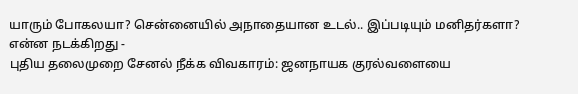யாரும் போகலயா? சென்னையில் அநாதையான உடல்.. இப்படியும் மனிதர்களா? என்ன நடக்கிறது -
புதிய தலைமுறை சேனல் நீக்க விவகாரம்: ஜனநாயக குரல்வளையை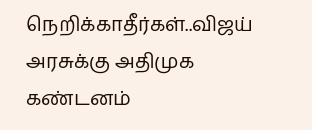நெறிக்காதீர்கள்..விஜய் அரசுக்கு அதிமுக கண்டனம்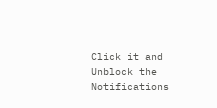Click it and Unblock the Notifications